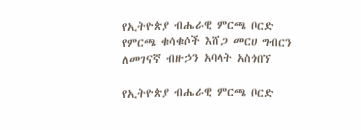የኢትዮጵያ ብሔራዊ ምርጫ ቦርድ የምርጫ ቁሳቁሶች እሸጋ መርሀ ግብርን ለመገናኛ ብዙኃን አባላት አስጎበኘ

የኢትዮጵያ ብሔራዊ ምርጫ ቦርድ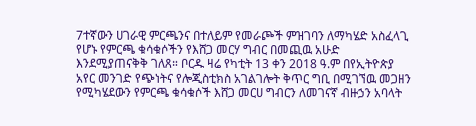7ተኛውን ሀገራዊ ምርጫንና በተለይም የመራጮች ምዝገባን ለማካሄድ አስፈላጊ የሆኑ የምርጫ ቁሳቁሶችን የእሸጋ መርሃ ግብር በመጪዉ አሁድ እንደሚያጠናቅቅ ገለጸ። ቦርዱ ዛሬ የካቲት 13 ቀን 2018 ዓ.ም በየኢትዮጵያ አየር መንገድ የጭነትና የሎጂስቲክስ አገልገሎት ቅጥር ግቢ በሚገኘዉ መጋዘን የሚካሄደውን የምርጫ ቁሳቁሶች እሸጋ መርሀ ግብርን ለመገናኛ ብዙኃን አባላት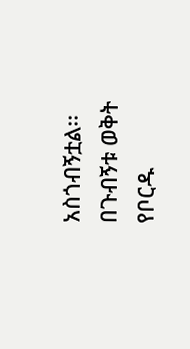አስጎብኝቷል፡፡ በጉብኝቱ ወቅት የቦርዱ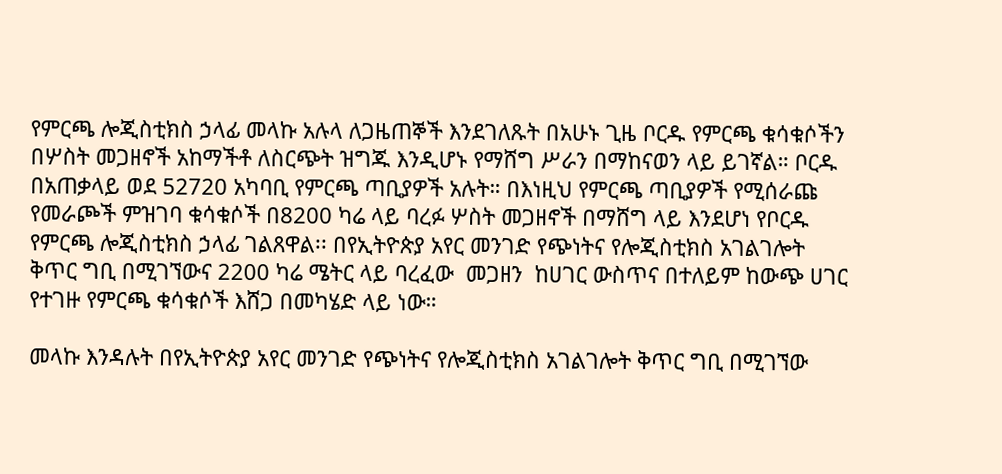የምርጫ ሎጂስቲክስ ኃላፊ መላኩ አሉላ ለጋዜጠኞች እንደገለጹት በአሁኑ ጊዜ ቦርዱ የምርጫ ቁሳቁሶችን በሦስት መጋዘኖች አከማችቶ ለስርጭት ዝግጁ እንዲሆኑ የማሸግ ሥራን በማከናወን ላይ ይገኛል። ቦርዱ በአጠቃላይ ወደ 52720 አካባቢ የምርጫ ጣቢያዎች አሉት። በእነዚህ የምርጫ ጣቢያዎች የሚሰራጩ የመራጮች ምዝገባ ቁሳቁሶች በ8200 ካሬ ላይ ባረፉ ሦስት መጋዘኖች በማሸግ ላይ እንደሆነ የቦርዱ የምርጫ ሎጂስቲክስ ኃላፊ ገልጸዋል፡፡ በየኢትዮጵያ አየር መንገድ የጭነትና የሎጂስቲክስ አገልገሎት ቅጥር ግቢ በሚገኘውና 2200 ካሬ ሜትር ላይ ባረፈው  መጋዘን  ከሀገር ውስጥና በተለይም ከውጭ ሀገር የተገዙ የምርጫ ቁሳቁሶች እሸጋ በመካሄድ ላይ ነው።

መላኩ እንዳሉት በየኢትዮጵያ አየር መንገድ የጭነትና የሎጂስቲክስ አገልገሎት ቅጥር ግቢ በሚገኘው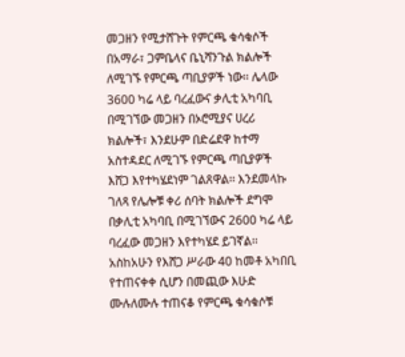መጋዘን የሚታሸጉት የምርጫ ቁሳቁሶች በአማራ፣ ጋምቤላና ቤኒሻንጉል ክልሎች ለሚገኙ የምርጫ ጣቢያዎች ነው፡፡ ሌላው 3600 ካሬ ላይ ባረፈውና ቃሊቲ አካባቢ በሚገኘው መጋዘን በኦሮሚያና ሀረሪ ክልሎች፣ እንደሁም በድሬደዋ ከተማ አስተዳደር ለሚገኙ የምርጫ ጣቢያዎች እሸጋ እየተካሄደነም ገልጸዋል፡፡ እንደመላኩ ገለጻ የሌሎቹ ቀሪ ሰባት ክልሎች ደግሞ በቃሊቲ አካባቢ በሚገኘውና 2600 ካሬ ላይ ባረፈው መጋዘን እየተካሄደ ይገኛል፡፡ አስከአሁን የእሸጋ ሥራው 40 ከመቶ አካበቢ የተጠናቀቀ ሲሆን በመጪው እሁድ ሙሉለሙሉ ተጠናቆ የምርጫ ቁሳቁሶቹ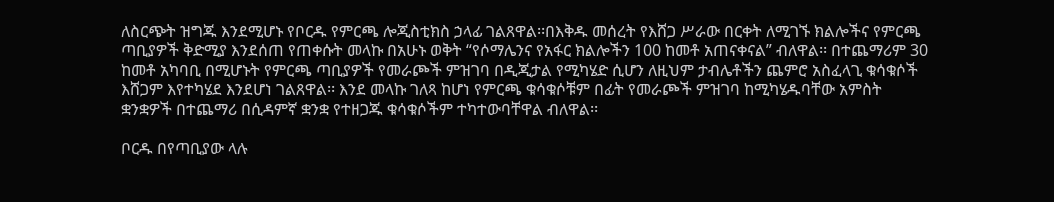ለስርጭት ዝግጁ እንደሚሆኑ የቦርዱ የምርጫ ሎጂስቲክስ ኃላፊ ገልጸዋል፡፡በእቅዱ መሰረት የእሸጋ ሥራው በርቀት ለሚገኙ ክልሎችና የምርጫ ጣቢያዎች ቅድሚያ እንደሰጠ የጠቀሱት መላኩ በአሁኑ ወቅት “የሶማሌንና የአፋር ክልሎችን 100 ከመቶ አጠናቀናል” ብለዋል፡፡ በተጨማሪም 30 ከመቶ አካባቢ በሚሆኑት የምርጫ ጣቢያዎች የመራጮች ምዝገባ በዲጂታል የሚካሄድ ሲሆን ለዚህም ታብሌቶችን ጨምሮ አስፈላጊ ቁሳቁሶች እሸጋም እየተካሄደ እንደሆነ ገልጸዋል፡፡ እንደ መላኩ ገለጻ ከሆነ የምርጫ ቁሳቁሶቹም በፊት የመራጮች ምዝገባ ከሚካሄዱባቸው አምስት ቋንቋዎች በተጨማሪ በሲዳምኛ ቋንቋ የተዘጋጁ ቁሳቁሶችም ተካተውባቸዋል ብለዋል፡፡

ቦርዱ በየጣቢያው ላሉ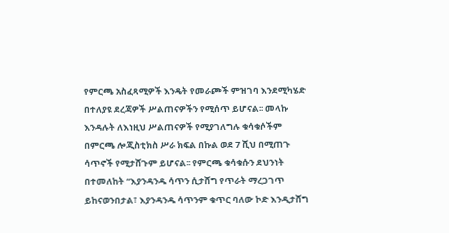የምርጫ አስፈጻሚዎች እንዴት የመራጮች ምዝገባ እንደሚካሄድ በተለያዩ ደረጃዎች ሥልጠናዎችን የሚሰጥ ይሆናል፡፡ መላኩ እንዳሉት ለእነዚህ ሥልጠናዎች የሚያገለግሉ ቁሳቁሶችም በምርጫ ሎጂስቲክስ ሥራ ክፍል በኩል ወደ 7 ሺህ በሚጠጉ ሳጥኖች የሚታሸጉም ይሆናል፡፡ የምርጫ ቁሳቁሱን ደህንነት በተመለከት “እያንዳንዱ ሳጥን ሲታሸግ የጥራት ማረጋገጥ ይከናወንበታል፣ እያንዳንዱ ሳጥንም ቁጥር ባለው ኮድ እንዲታሸግ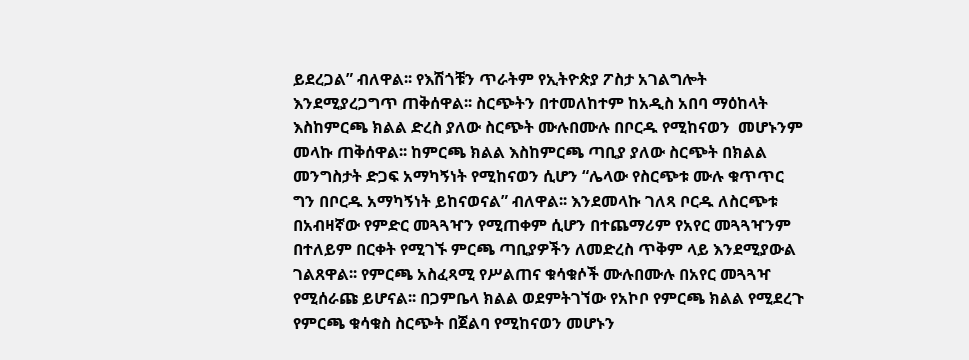ይደረጋል” ብለዋል፡፡ የእሽጎቹን ጥራትም የኢትዮጵያ ፖስታ አገልግሎት እንደሚያረጋግጥ ጠቅሰዋል፡፡ ስርጭትን በተመለከተም ከአዲስ አበባ ማዕከላት እስከምርጫ ክልል ድረስ ያለው ስርጭት ሙሉበሙሉ በቦርዱ የሚከናወን  መሆኑንም መላኩ ጠቅሰዋል፡፡ ከምርጫ ክልል እስከምርጫ ጣቢያ ያለው ስርጭት በክልል መንግስታት ድጋፍ አማካኝነት የሚከናወን ሲሆን “ሌላው የስርጭቱ ሙሉ ቁጥጥር ግን በቦርዱ አማካኝነት ይከናወናል” ብለዋል፡፡ እንደመላኩ ገለጻ ቦርዱ ለስርጭቱ በአብዛኛው የምድር መጓጓዣን የሚጠቀም ሲሆን በተጨማሪም የአየር መጓጓዣንም በተለይም በርቀት የሚገኙ ምርጫ ጣቢያዎችን ለመድረስ ጥቅም ላይ እንደሚያውል ገልጸዋል፡፡ የምርጫ አስፈጻሚ የሥልጠና ቁሳቁሶች ሙሉበሙሉ በአየር መጓጓዣ የሚሰራጩ ይሆናል፡፡ በጋምቤላ ክልል ወደምትገኘው የአኮቦ የምርጫ ክልል የሚደረጉ የምርጫ ቁሳቁስ ስርጭት በጀልባ የሚከናወን መሆኑን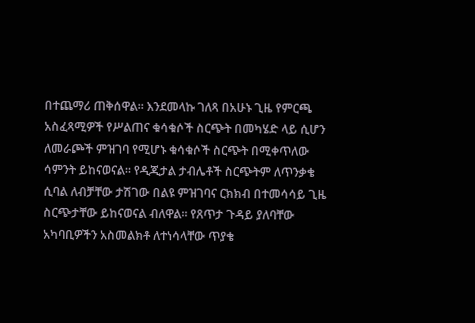በተጨማሪ ጠቅሰዋል። እንደመላኩ ገለጻ በአሁኑ ጊዜ የምርጫ አስፈጻሚዎች የሥልጠና ቁሳቁሶች ስርጭት በመካሄድ ላይ ሲሆን ለመራጮች ምዝገባ የሚሆኑ ቁሳቁሶች ስርጭት በሚቀጥለው ሳምንት ይከናወናል፡፡ የዲጂታል ታብሌቶች ስርጭትም ለጥንቃቄ ሲባል ለብቻቸው ታሽገው በልዩ ምዝገባና ርክክብ በተመሳሳይ ጊዜ ስርጭታቸው ይከናወናል ብለዋል፡፡ የጸጥታ ጉዳይ ያለባቸው አካባቢዎችን አስመልክቶ ለተነሳላቸው ጥያቄ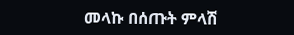መላኩ በሰጡት ምላሽ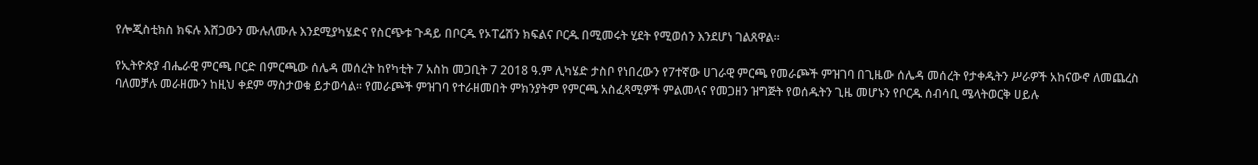የሎጂስቲክስ ክፍሉ እሸጋውን ሙሉለሙሉ እንደሚያካሄድና የስርጭቱ ጉዳይ በቦርዱ የኦፐሬሽን ክፍልና ቦርዱ በሚመሩት ሂደት የሚወሰን እንደሆነ ገልጸዋል፡፡

የኢትዮጵያ ብሔራዊ ምርጫ ቦርድ በምርጫው ሰሌዳ መሰረት ከየካቲት 7 አስከ መጋቢት 7 2018 ዓ.ም ሊካሄድ ታስቦ የነበረውን የ7ተኛው ሀገራዊ ምርጫ የመራጮች ምዝገባ በጊዜው ሰሌዳ መሰረት የታቀዱትን ሥራዎች አከናውኖ ለመጨረስ ባለመቻሉ መራዘሙን ከዚህ ቀደም ማስታወቁ ይታወሳል፡፡ የመራጮች ምዝገባ የተራዘመበት ምክንያትም የምርጫ አስፈጻሚዎች ምልመላና የመጋዘን ዝግጅት የወሰዱትን ጊዜ መሆኑን የቦርዱ ሰብሳቢ ሜላትወርቅ ሀይሉ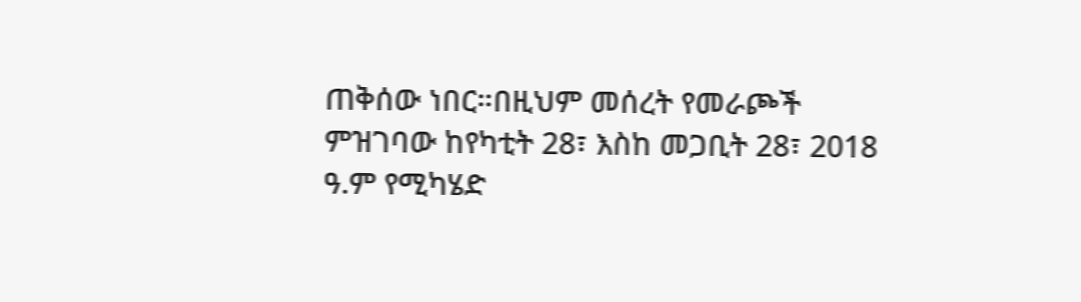ጠቅሰው ነበር።በዚህም መሰረት የመራጮች ምዝገባው ከየካቲት 28፣ እስከ መጋቢት 28፣ 2018 ዓ.ም የሚካሄድ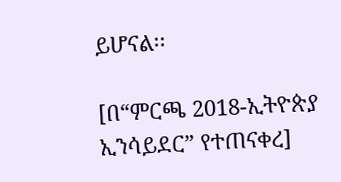ይሆናል፡፡

[በ“ምርጫ 2018-ኢትዮጵያ ኢንሳይደር” የተጠናቀረ]